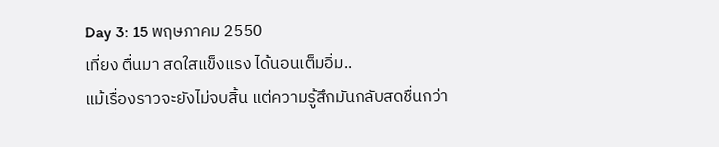Day 3: 15 พฤษภาคม 2550
เที่ยง ตื่นมา สดใสแข็งแรง ได้นอนเต็มอิ่ม..
แม้เรื่องราวจะยังไม่จบสิ้น แต่ความรู้สึกมันกลับสดชื่นกว่า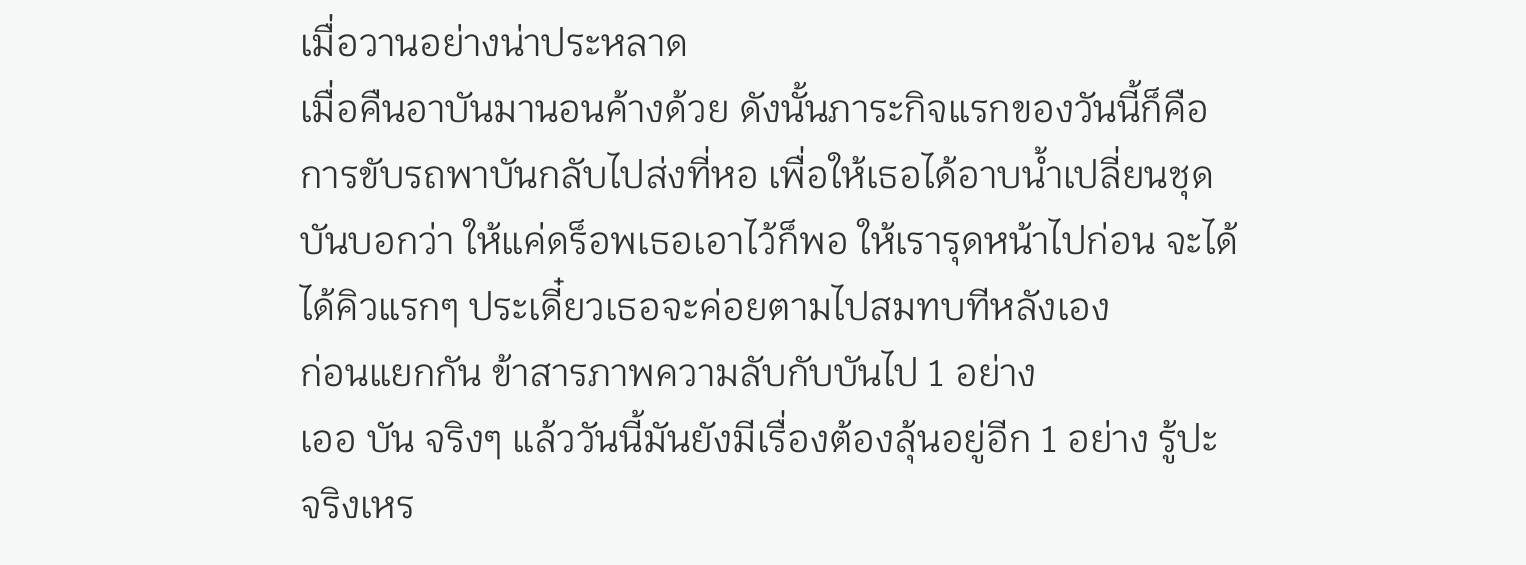เมื่อวานอย่างน่าประหลาด
เมื่อคืนอาบันมานอนค้างด้วย ดังนั้นภาระกิจแรกของวันนี้ก็คือการขับรถพาบันกลับไปส่งที่หอ เพื่อให้เธอได้อาบน้ำเปลี่ยนชุด บันบอกว่า ให้แค่ดร็อพเธอเอาไว้ก็พอ ให้เรารุดหน้าไปก่อน จะได้ได้คิวแรกๆ ประเดี๋ยวเธอจะค่อยตามไปสมทบทีหลังเอง
ก่อนแยกกัน ข้าสารภาพความลับกับบันไป 1 อย่าง
เออ บัน จริงๆ แล้ววันนี้มันยังมีเรื่องต้องลุ้นอยู่อีก 1 อย่าง รู้ปะ
จริงเหร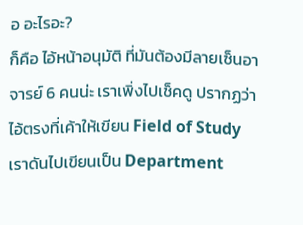อ อะไรอะ?
ก็คือ ไอ้หน้าอนุมัติ ที่มันต้องมีลายเซ็นอาจารย์ 6 คนน่ะ เราเพิ่งไปเช็คดู ปรากฏว่าไอ้ตรงที่เค้าให้เขียน Field of Study เราดันไปเขียนเป็น Department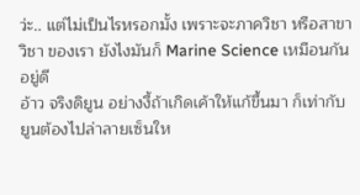ว่ะ.. แต่ไม่เป็นไรหรอกมั้ง เพราะจะภาควิชา หรือสาขาวิชา ของเรา ยังไงมันก็ Marine Science เหมือนกันอยู่ดี
อ้าว จริงดิยูน อย่างงี้ถ้าเกิดเค้าให้แก้ขึ้นมา ก็เท่ากับยูนต้องไปล่าลายเซ็นให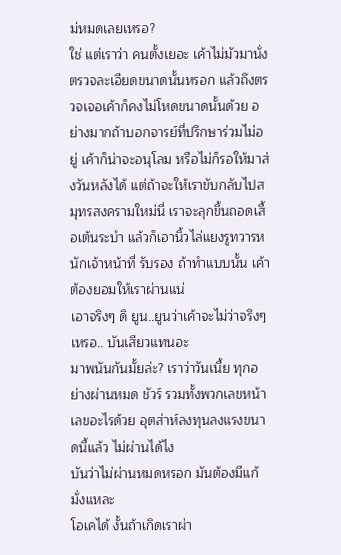ม่หมดเลยเหรอ?
ใช่ แต่เราว่า คนตั้งเยอะ เค้าไม่มัวมานั่งตรวจละเอียดขนาดนั้นหรอก แล้วถึงตรวจเจอเค้าก็คงไม่โหดขนาดนั้นด้วย อย่างมากถ้าบอกจารย์ที่ปรึกษาร่วมไม่อยู่ เค้าก็น่าจะอนุโลม หรือไม่ก็รอให้มาส่งวันหลังได้ แต่ถ้าจะให้เราขับกลับไปสมุทรสงครามใหม่นี่ เราจะลุกขึ้นถอดเสื้อเต้นระบำ แล้วก็เอานิ้วไล่แยงรูทวารหนักเจ้าหน้าที่ รับรอง ถ้าทำแบบนั้น เค้าต้องยอมให้เราผ่านแน่
เอาจริงๆ ดิ ยูน..ยูนว่าเค้าจะไม่ว่าจริงๆ เหรอ.. บันเสียวแทนอะ
มาพนันกันมั้ยล่ะ? เราว่าวันเนี้ย ทุกอย่างผ่านหมด ชัวร์ รวมทั้งพวกเลขหน้าเลขอะไรด้วย อุตส่าห์ลงทุนลงแรงขนาดนี้แล้ว ไม่ผ่านได้ไง
บันว่าไม่ผ่านหมดหรอก มันต้องมีแก้มั่งแหละ
โอเคได้ งั้นถ้าเกิดเราผ่า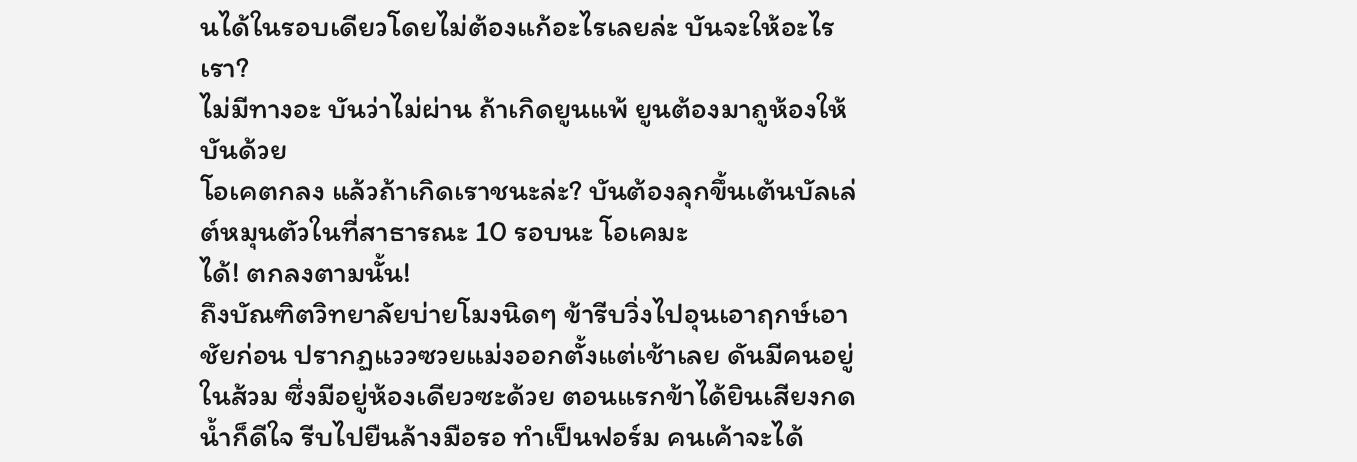นได้ในรอบเดียวโดยไม่ต้องแก้อะไรเลยล่ะ บันจะให้อะไรเรา?
ไม่มีทางอะ บันว่าไม่ผ่าน ถ้าเกิดยูนแพ้ ยูนต้องมาถูห้องให้บันด้วย
โอเคตกลง แล้วถ้าเกิดเราชนะล่ะ? บันต้องลุกขึ้นเต้นบัลเล่ต์หมุนตัวในที่สาธารณะ 10 รอบนะ โอเคมะ
ได้! ตกลงตามนั้น!
ถึงบัณฑิตวิทยาลัยบ่ายโมงนิดๆ ข้ารีบวิ่งไปอุนเอาฤกษ์เอาชัยก่อน ปรากฏแววซวยแม่งออกตั้งแต่เช้าเลย ดันมีคนอยู่ในส้วม ซึ่งมีอยู่ห้องเดียวซะด้วย ตอนแรกข้าได้ยินเสียงกดน้ำก็ดีใจ รีบไปยืนล้างมือรอ ทำเป็นฟอร์ม คนเค้าจะได้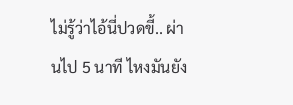ไม่รู้ว่าไอ้นี่ปวดขี้.. ผ่านไป 5 นาที ไหงมันยัง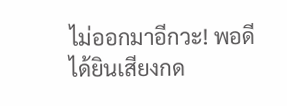ไม่ออกมาอีกวะ! พอดีได้ยินเสียงกด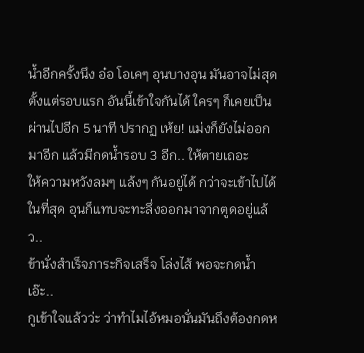น้ำอีกครั้งนึง อ๋อ โอเคๆ อุนบางอุน มันอาจไม่สุดตั้งแต่รอบแรก อันนี้เข้าใจกันได้ ใครๆ ก็เคยเป็น ผ่านไปอีก 5 นาที ปรากฏ เห้ย! แม่งก็ยังไม่ออกมาอีก แล้วมีกดน้ำรอบ 3 อีก.. ให้ตายเถอะ
ให้ความหวังลมๆ แล้งๆ กันอยู่ได้ กว่าจะเข้าไปได้ในที่สุด อุนก็แทบจะทะลึ่งออกมาจากตูดอยู่แล้ว..
ข้านั่งสำเร็จภาระกิจเสร็จ โล่งไส้ พอจะกดน้ำ เอ๊ะ..
กูเข้าใจแล้วว่ะ ว่าทำไมไอ้หมอนั่นมันถึงต้องกดห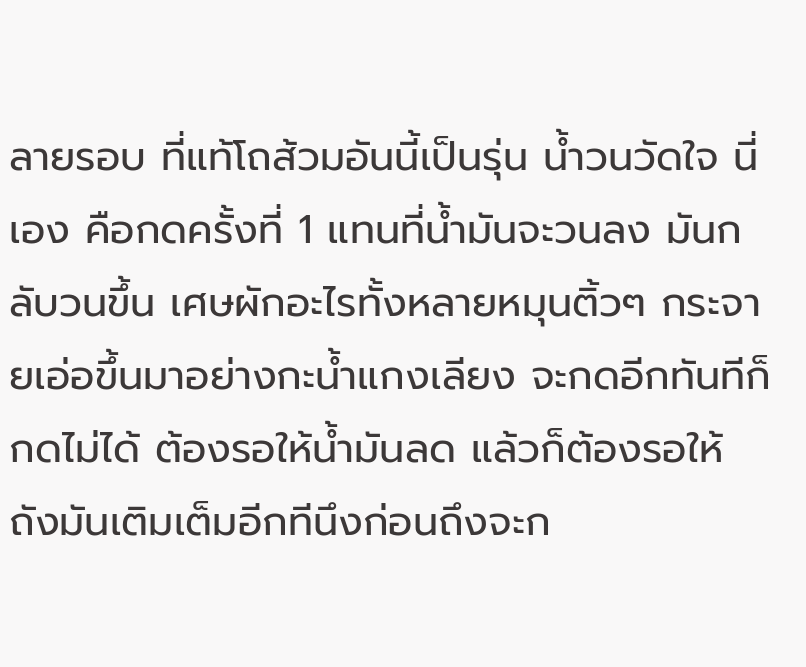ลายรอบ ที่แท้โถส้วมอันนี้เป็นรุ่น น้ำวนวัดใจ นี่เอง คือกดครั้งที่ 1 แทนที่น้ำมันจะวนลง มันกลับวนขึ้น เศษผักอะไรทั้งหลายหมุนติ้วๆ กระจายเอ่อขึ้นมาอย่างกะน้ำแกงเลียง จะกดอีกทันทีก็กดไม่ได้ ต้องรอให้น้ำมันลด แล้วก็ต้องรอให้ถังมันเติมเต็มอีกทีนึงก่อนถึงจะก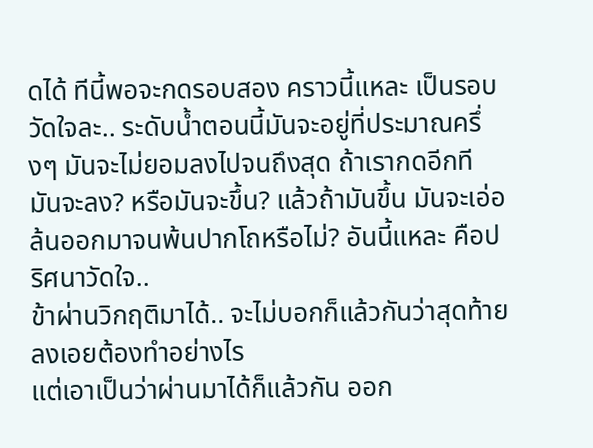ดได้ ทีนี้พอจะกดรอบสอง คราวนี้แหละ เป็นรอบวัดใจละ.. ระดับน้ำตอนนี้มันจะอยู่ที่ประมาณครึ่งๆ มันจะไม่ยอมลงไปจนถึงสุด ถ้าเรากดอีกที มันจะลง? หรือมันจะขึ้น? แล้วถ้ามันขึ้น มันจะเอ่อล้นออกมาจนพ้นปากโถหรือไม่? อันนี้แหละ คือปริศนาวัดใจ..
ข้าผ่านวิกฤติมาได้.. จะไม่บอกก็แล้วกันว่าสุดท้ายลงเอยต้องทำอย่างไร
แต่เอาเป็นว่าผ่านมาได้ก็แล้วกัน ออก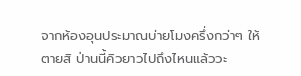จากห้องอุนประมาณบ่ายโมงครึ่งกว่าๆ ให้ตายสิ ป่านนี้คิวยาวไปถึงไหนแล้ววะ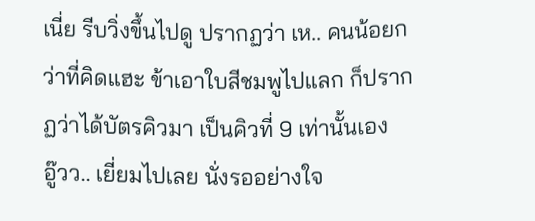เนี่ย รีบวิ่งขึ้นไปดู ปรากฏว่า เห.. คนน้อยกว่าที่คิดแฮะ ข้าเอาใบสีชมพูไปแลก ก็ปรากฏว่าได้บัตรคิวมา เป็นคิวที่ 9 เท่านั้นเอง
อู๊วว.. เยี่ยมไปเลย นั่งรออย่างใจ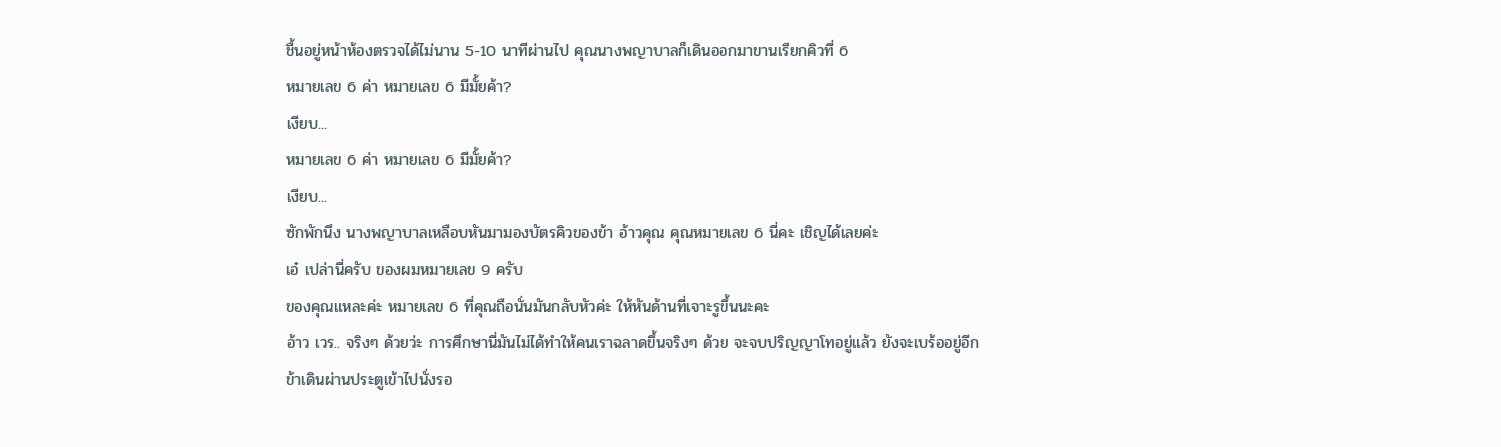ชื้นอยู่หน้าห้องตรวจได้ไม่นาน 5-10 นาทีผ่านไป คุณนางพญาบาลก็เดินออกมาขานเรียกคิวที่ 6
หมายเลข 6 ค่า หมายเลข 6 มีมั้ยค้า?
เงียบ...
หมายเลข 6 ค่า หมายเลข 6 มีมั้ยค้า?
เงียบ...
ซักพักนึง นางพญาบาลเหลือบหันมามองบัตรคิวของข้า อ้าวคุณ คุณหมายเลข 6 นี่คะ เชิญได้เลยค่ะ
เอ๋ เปล่านี่ครับ ของผมหมายเลข 9 ครับ
ของคุณแหละค่ะ หมายเลข 6 ที่คุณถือนั่นมันกลับหัวค่ะ ให้หันด้านที่เจาะรูขึ้นนะคะ
อ้าว เวร.. จริงๆ ด้วยว่ะ การศึกษานี่มันไม่ได้ทำให้คนเราฉลาดขึ้นจริงๆ ด้วย จะจบปริญญาโทอยู่แล้ว ยังจะเบร้ออยู่อีก
ข้าเดินผ่านประตูเข้าไปนั่งรอ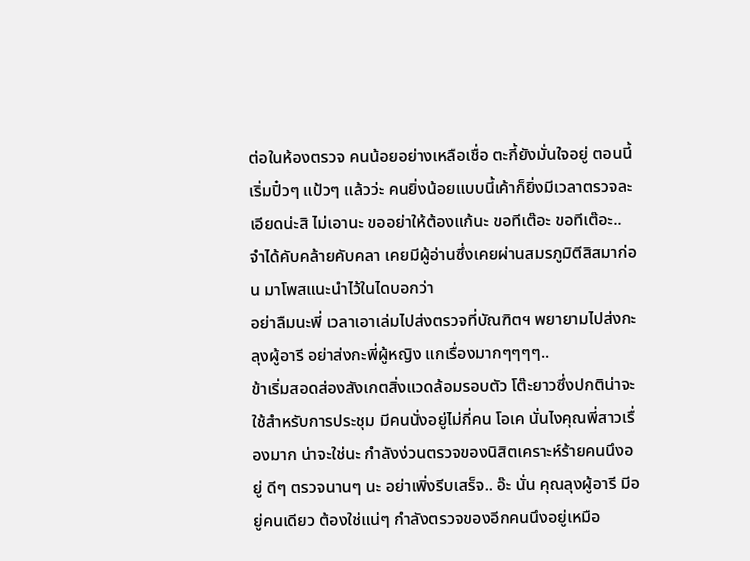ต่อในห้องตรวจ คนน้อยอย่างเหลือเชื่อ ตะกี้ยังมั่นใจอยู่ ตอนนี้เริ่มปิ๋วๆ แป้วๆ แล้วว่ะ คนยิ่งน้อยแบบนี้เค้าก็ยิ่งมีเวลาตรวจละเอียดน่ะสิ ไม่เอานะ ขออย่าให้ต้องแก้นะ ขอทีเต๊อะ ขอทีเต๊อะ..
จำได้คับคล้ายคับคลา เคยมีผู้อ่านซึ่งเคยผ่านสมรภูมิตีสิสมาก่อน มาโพสแนะนำไว้ในไดบอกว่า
อย่าลืมนะพี่ เวลาเอาเล่มไปส่งตรวจที่บัณฑิตฯ พยายามไปส่งกะลุงผู้อารี อย่าส่งกะพี่ผู้หญิง แกเรื่องมากๆๆๆๆ..
ข้าเริ่มสอดส่องสังเกตสิ่งแวดล้อมรอบตัว โต๊ะยาวซึ่งปกติน่าจะใช้สำหรับการประชุม มีคนนั่งอยู่ไม่กี่คน โอเค นั่นไงคุณพี่สาวเรื่องมาก น่าจะใช่นะ กำลังง่วนตรวจของนิสิตเคราะห์ร้ายคนนึงอยู่ ดีๆ ตรวจนานๆ นะ อย่าเพิ่งรีบเสร็จ.. อ๊ะ นั่น คุณลุงผู้อารี มีอยู่คนเดียว ต้องใช่แน่ๆ กำลังตรวจของอีกคนนึงอยู่เหมือ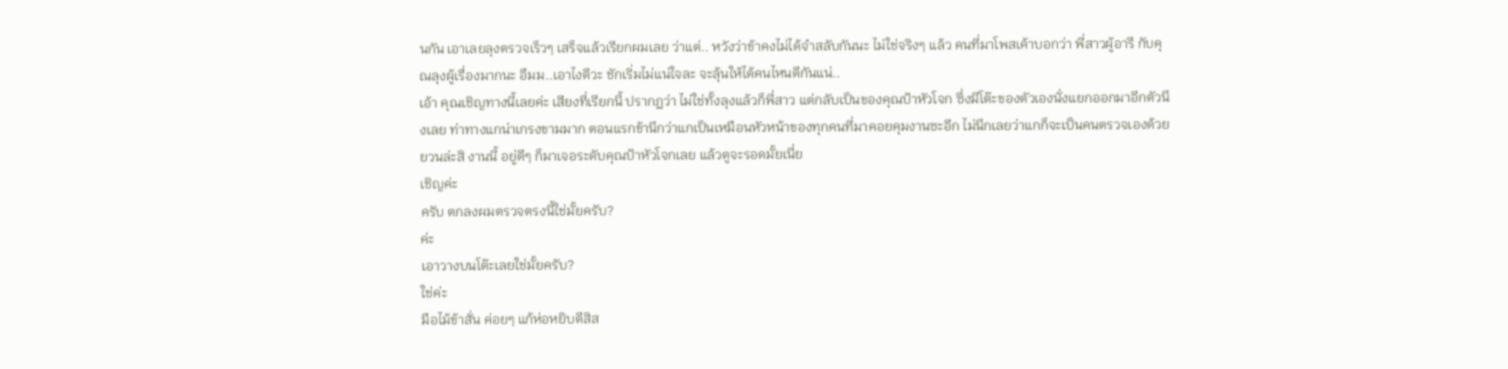นกัน เอาเลยลุงตรวจเร็วๆ เสร็จแล้วเรียกผมเลย ว่าแต่.. หวังว่าข้าคงไม่ได้จำสลับกันนะ ไม่ใช่จริงๆ แล้ว คนที่มาโพสเค้าบอกว่า พี่สาวผู้อารี กับคุณลุงผู้เรื่องมากนะ อืมม..เอาไงดีวะ ชักเริ่มไม่แน่ใจละ จะลุ้นให้ได้คนไหนดีกันแน่..
เอ้า คุณเชิญทางนี้เลยค่ะ เสียงที่เรียกนี้ ปรากฏว่า ไม่ใช่ทั้งลุงแล้วก็พี่สาว แต่กลับเป็นของคุณป้าหัวโจก ซึ่งมีโต๊ะของตัวเองนั่งแยกออกมาอีกตัวนึงเลย ท่าทางแกน่าเกรงขามมาก ตอนแรกข้านึกว่าแกเป็นเหมือนหัวหน้าของทุกคนที่มาคอยคุมงานซะอีก ไม่นึกเลยว่าแกก็จะเป็นคนตรวจเองด้วย ยวนล่ะสิ งานนี้ อยู่ดีๆ ก็มาเจอระดับคุณป้าหัวโจกเลย แล้วตูจะรอดมั้ยเนี่ย
เชิญค่ะ
ครับ ตกลงผมตรวจตรงนี้ใช่มั้ยครับ?
ค่ะ
เอาวางบนโต๊ะเลยใช่มั้ยครับ?
ใช่ค่ะ
มือไม้ข้าสั่น ค่อยๆ แก้ห่อหยิบตีสิส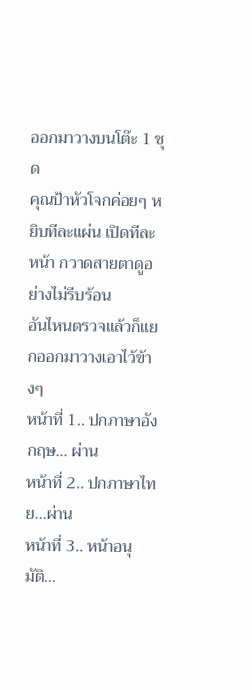ออกมาวางบนโต๊ะ 1 ชุด
คุณป้าหัวโจกค่อยๆ หยิบทีละแผ่น เปิดทีละหน้า กวาดสายตาดูอย่างไม่รีบร้อน
อันไหนตรวจแล้วก็แยกออกมาวางเอาไว้ข้างๆ
หน้าที่ 1.. ปกภาษาอังกฤษ... ผ่าน
หน้าที่ 2.. ปกภาษาไทย...ผ่าน
หน้าที่ 3.. หน้าอนุมัติ...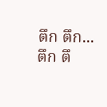ตึก ตึก...
ตึก ตึ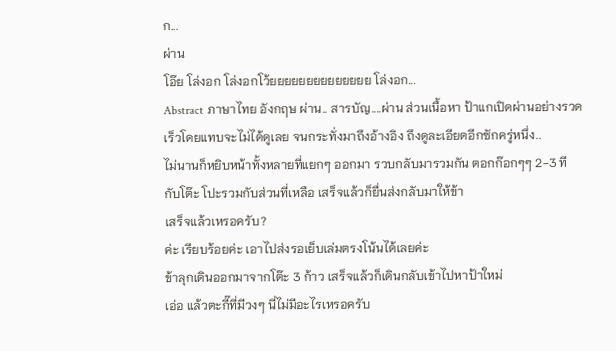ก...
ผ่าน
โอ๊ย โล่งอก โล่งอกโว้ยยยยยยยยยยยยยย โล่งอก...
Abstract ภาษาไทย อังกฤษ ผ่าน.. สารบัญ....ผ่าน ส่วนเนื้อหา ป้าแกเปิดผ่านอย่างรวดเร็วโดยแทบจะไม่ได้ดูเลย จนกระทั่งมาถึงอ้างอิง ถึงดูละเอียดอีกซักครู่หนึ่ง..
ไม่นานก็หยิบหน้าทั้งหลายที่แยกๆ ออกมา รวบกลับมารวมกัน ตอกก๊อกๆๆ 2-3 ที กับโต๊ะ โปะรวมกับส่วนที่เหลือ เสร็จแล้วก็ยื่นส่งกลับมาให้ข้า
เสร็จแล้วเหรอครับ?
ค่ะ เรียบร้อยค่ะ เอาไปส่งรอเย็บเล่มตรงโน้นได้เลยค่ะ
ข้าลุกเดินออกมาจากโต๊ะ 3 ก้าว เสร็จแล้วก็เดินกลับเข้าไปหาป้าใหม่
เอ่อ แล้วตะกี๊ที่มีวงๆ นี่ไม่มีอะไรเหรอครับ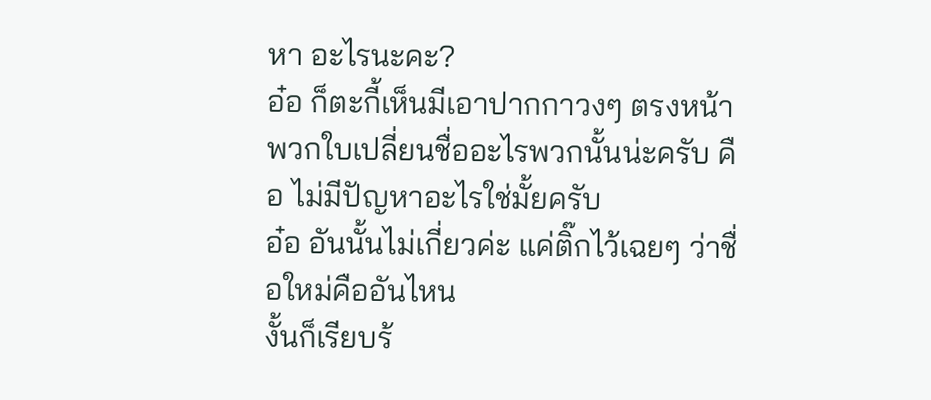หา อะไรนะคะ?
อ๋อ ก็ตะกี้เห็นมีเอาปากกาวงๆ ตรงหน้าพวกใบเปลี่ยนชื่ออะไรพวกนั้นน่ะครับ คือ ไม่มีปัญหาอะไรใช่มั้ยครับ
อ๋อ อันนั้นไม่เกี่ยวค่ะ แค่ติ๊กไว้เฉยๆ ว่าชื่อใหม่คืออันไหน
งั้นก็เรียบร้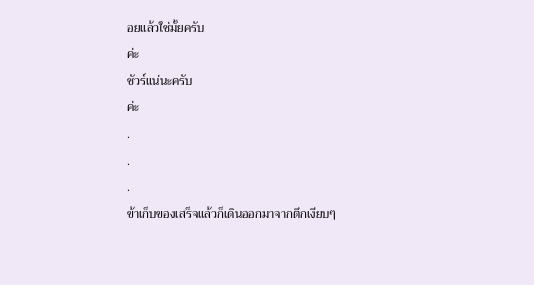อยแล้วใช่มั้ยครับ
ค่ะ
ชัวร์แน่นะครับ
ค่ะ
.
.
.
ข้าเก็บของเสร็จแล้วก็เดินออกมาจากตึกเงียบๆ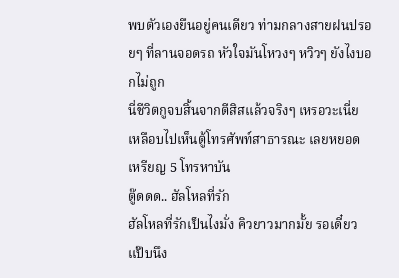พบตัวเองยืนอยู่คนเดียว ท่ามกลางสายฝนปรอยๆ ที่ลานจอดรถ หัวใจมันโหวงๆ หวิวๆ ยังไงบอกไม่ถูก
นี่ชีวิตกูจบสิ้นจากตีสิสแล้วจริงๆ เหรอวะเนี่ย
เหลือบไปเห็นตู้โทรศัพท์สาธารณะ เลยหยอดเหรียญ 5 โทรหาบัน
ตู๊ดดด.. ฮัลโหลที่รัก
ฮัลโหลที่รักเป็นไงมั่ง คิวยาวมากมั้ย รอเดี๋ยวแป๊บนึง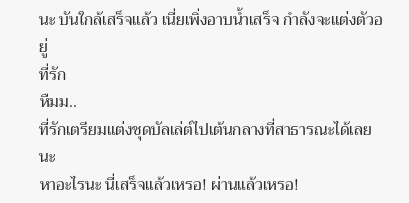นะ บันใกล้เสร็จแล้ว เนี่ยเพิ่งอาบน้ำเสร็จ กำลังจะแต่งตัวอยู่
ที่รัก
หืมม..
ที่รักเตรียมแต่งชุดบัลเล่ต์ไปเต้นกลางที่สาธารณะได้เลยนะ
หาอะไรนะ นี่เสร็จแล้วเหรอ! ผ่านแล้วเหรอ!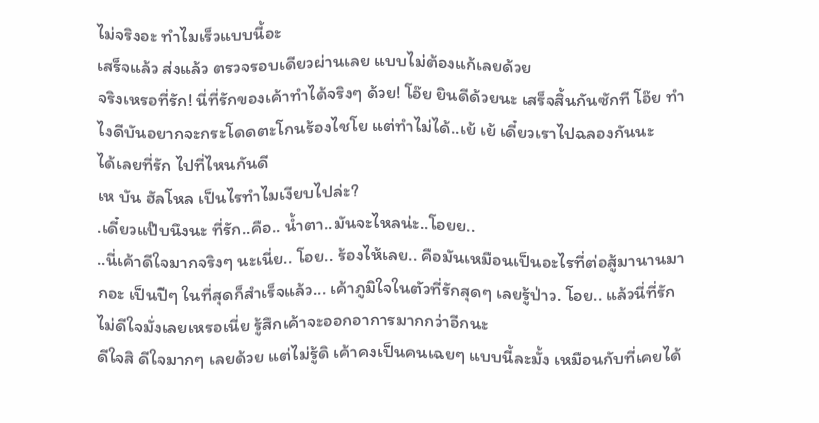ไม่จริงอะ ทำไมเร็วแบบนี้อะ
เสร็จแล้ว ส่งแล้ว ตรวจรอบเดียวผ่านเลย แบบไม่ต้องแก้เลยด้วย
จริงเหรอที่รัก! นี่ที่รักของเค้าทำได้จริงๆ ด้วย! โอ๊ย ยินดีด้วยนะ เสร็จสิ้นกันซักที โอ๊ย ทำไงดีบันอยากจะกระโดดตะโกนร้องไชโย แต่ทำไม่ได้..เย้ เย้ เดี๋ยวเราไปฉลองกันนะ
ได้เลยที่รัก ไปที่ไหนกันดี
เห บัน ฮัลโหล เป็นไรทำไมเงียบไปล่ะ?
.เดี๋ยวแป๊บนึงนะ ที่รัก..คือ.. น้ำตา..มันจะไหลน่ะ..โอยย..
..นี่เค้าดีใจมากจริงๆ นะเนี่ย.. โอย.. ร้องไห้เลย.. คือมันเหมือนเป็นอะไรที่ต่อสู้มานานมากอะ เป็นปีๆ ในที่สุดก็สำเร็จแล้ว... เค้าภูมิใจในตัวที่รักสุดๆ เลยรู้ป่าว. โอย.. แล้วนี่ที่รักไม่ดีใจมั่งเลยเหรอเนี่ย รู้สึกเค้าจะออกอาการมากกว่าอีกนะ
ดีใจสิ ดีใจมากๆ เลยด้วย แต่ไม่รู้ดิ เค้าคงเป็นคนเฉยๆ แบบนี้ละมั้ง เหมือนกับที่เคยได้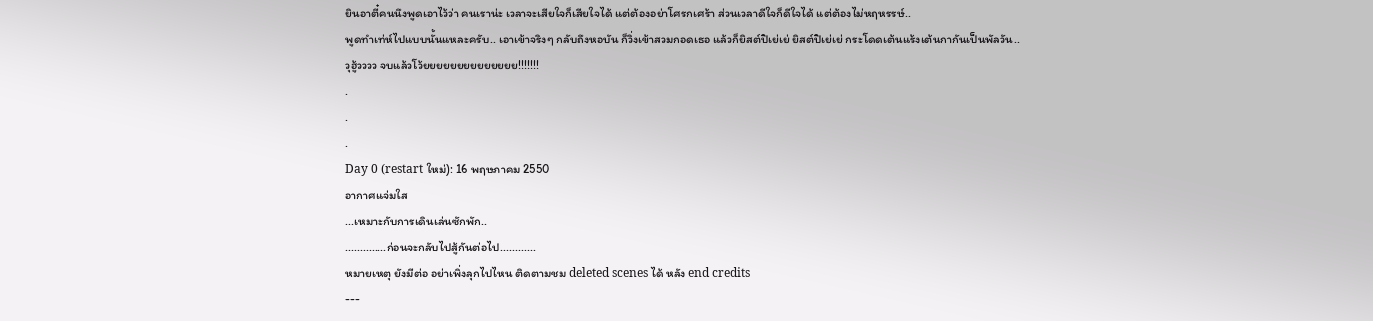ยินอาตี๋คนนึงพูดเอาไว้ว่า คนเราน่ะ เวลาจะเสียใจก็เสียใจได้ แต่ต้องอย่าโศรกเศร้า ส่วนเวลาดีใจก็ดีใจได้ แต่ต้องไม่หฤหรรษ์..
พูดทำเท่ห์ไปแบบนั้นแหละครับ.. เอาเข้าจริงๆ กลับถึงหอบัน ก็วิ่งเข้าสวมกอดเธอ แล้วก็ยิสต์ปิเย่เย่ ยิสต์ปิเย่เย่ กระโดดเต้นแร้งเต้นกากันเป็นพัลวัน..
วุฮู้วววว จบแล้วโว้ยยยยยยยยยยยยยย!!!!!!!
.
.
.
Day 0 (restart ใหม่): 16 พฤษภาคม 2550
อากาศแจ่มใส
...เหมาะกับการเดินเล่นซักพัก..
..............ก่อนจะกลับไปสู้กันต่อไป............
หมายเหตุ ยังมีต่อ อย่าเพิ่งลุกไปไหน ติดตามชม deleted scenes ได้ หลัง end credits
---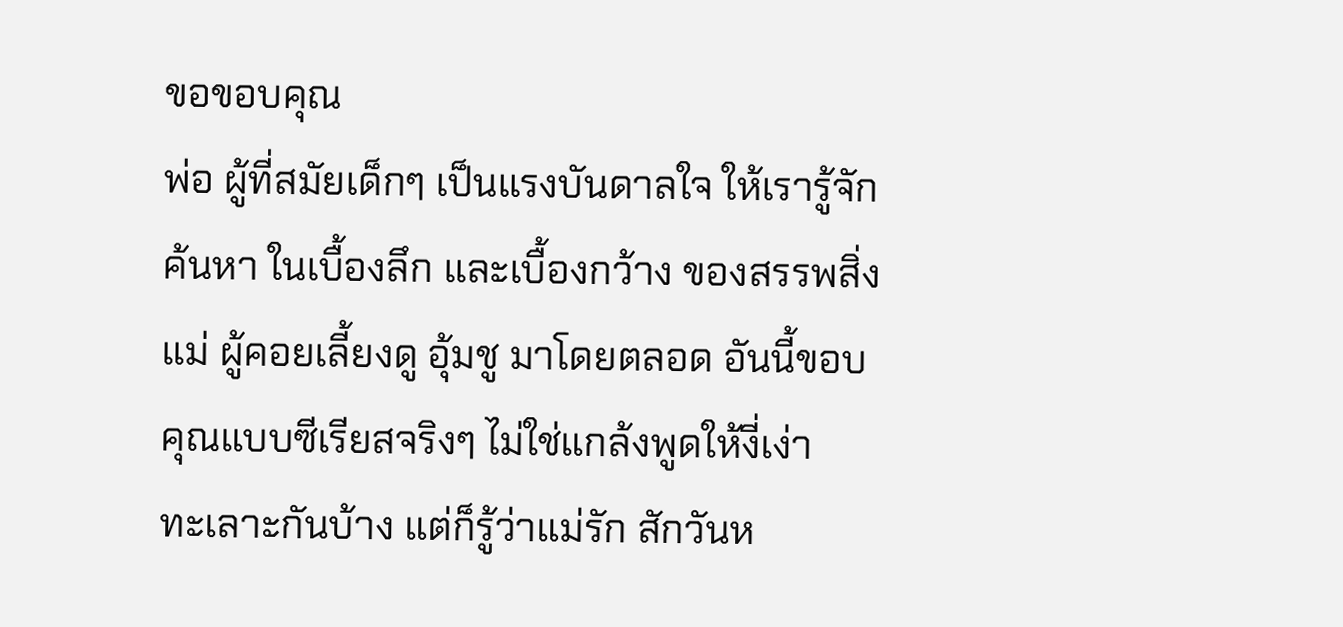ขอขอบคุณ
พ่อ ผู้ที่สมัยเด็กๆ เป็นแรงบันดาลใจ ให้เรารู้จักค้นหา ในเบื้องลึก และเบื้องกว้าง ของสรรพสิ่ง
แม่ ผู้คอยเลี้ยงดู อุ้มชู มาโดยตลอด อันนี้ขอบคุณแบบซีเรียสจริงๆ ไม่ใช่แกล้งพูดให้งี่เง่า
ทะเลาะกันบ้าง แต่ก็รู้ว่าแม่รัก สักวันห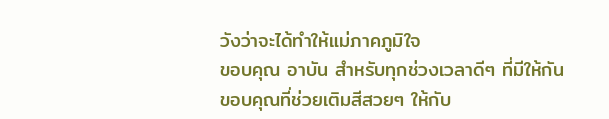วังว่าจะได้ทำให้แม่ภาคภูมิใจ
ขอบคุณ อาบัน สำหรับทุกช่วงเวลาดีๆ ที่มีให้กัน
ขอบคุณที่ช่วยเติมสีสวยๆ ให้กับ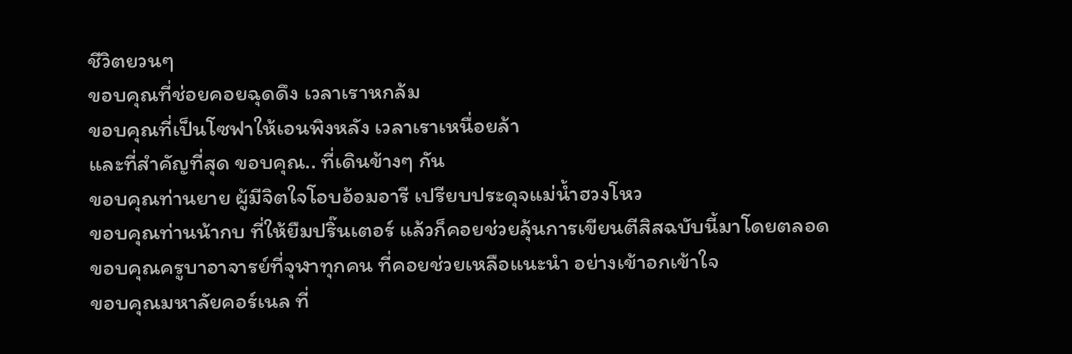ชีวิตยวนๆ
ขอบคุณที่ช่อยคอยฉุดดึง เวลาเราหกล้ม
ขอบคุณที่เป็นโซฟาให้เอนพิงหลัง เวลาเราเหนื่อยล้า
และที่สำคัญที่สุด ขอบคุณ.. ที่เดินข้างๆ กัน
ขอบคุณท่านยาย ผู้มีจิตใจโอบอ้อมอารี เปรียบประดุจแม่น้ำฮวงโหว
ขอบคุณท่านน้ากบ ที่ให้ยืมปริ๊นเตอร์ แล้วก็คอยช่วยลุ้นการเขียนตีสิสฉบับนี้มาโดยตลอด
ขอบคุณครูบาอาจารย์ที่จุฬาทุกคน ที่คอยช่วยเหลือแนะนำ อย่างเข้าอกเข้าใจ
ขอบคุณมหาลัยคอร์เนล ที่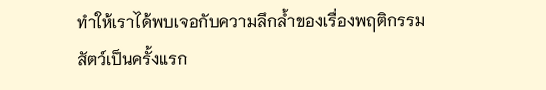ทำให้เราได้พบเจอกับความลึกล้ำของเรื่องพฤติกรรมสัตว์เป็นครั้งแรก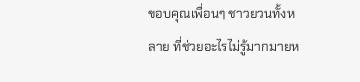ขอบคุณเพื่อนๆ ชาวยวนทั้งหลาย ที่ช่วยอะไรไม่รู้มากมายห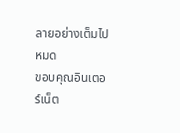ลายอย่างเต็มไปหมด
ขอบคุณอินเตอร์เน็ต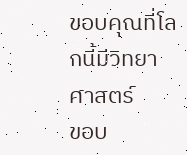ขอบคุณที่โลกนี้มีวิทยาศาสตร์
ขอบ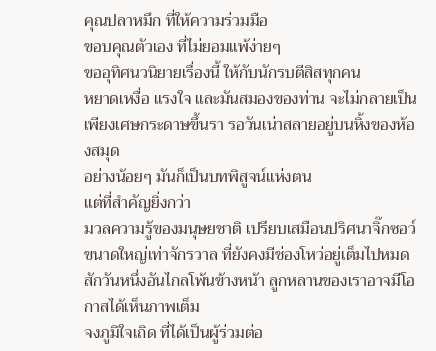คุณปลาหมึก ที่ให้ความร่วมมือ
ขอบคุณตัวเอง ที่ไม่ยอมแพ้ง่ายๆ
ขออุทิศนวนิยายเรื่องนี้ ให้กับนักรบตีสิสทุกคน
หยาดเหงื่อ แรงใจ และมันสมองของท่าน จะไม่กลายเป็นเพียงเศษกระดาษขึ้นรา รอวันเน่าสลายอยู่บนหิ้งของห้องสมุด
อย่างน้อยๆ มันก็เป็นบทพิสูจน์แห่งตน
แต่ที่สำคัญยิ่งกว่า
มวลความรู้ของมนุษยชาติ เปรียบเสมือนปริศนาจิ๊กซอว์ขนาดใหญ่เท่าจักรวาล ที่ยังคงมีช่องโหว่อยู่เต็มไปหมด สักวันหนึ่งอันไกลโพ้นข้างหน้า ลูกหลานของเราอาจมีโอกาสได้เห็นภาพเต็ม
จงภูมิใจเถิด ที่ได้เป็นผู้ร่วมต่อ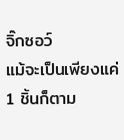จิ๊กซอว์
แม้จะเป็นเพียงแค่ 1 ชิ้นก็ตาม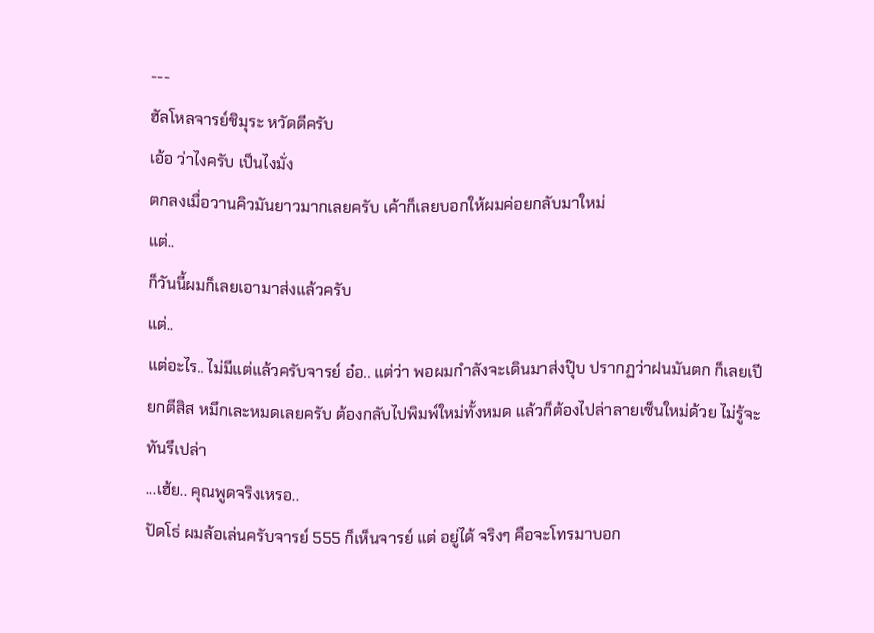---
ฮัลโหลจารย์ชิมุระ หวัดดีครับ
เอ้อ ว่าไงครับ เป็นไงมั่ง
ตกลงเมื่อวานคิวมันยาวมากเลยครับ เค้าก็เลยบอกให้ผมค่อยกลับมาใหม่
แต่..
ก็วันนี้ผมก็เลยเอามาส่งแล้วครับ
แต่..
แต่อะไร.. ไม่มีแต่แล้วครับจารย์ อ๋อ.. แต่ว่า พอผมกำลังจะเดินมาส่งปุ๊บ ปรากฏว่าฝนมันตก ก็เลยเปียกตีสิส หมึกเละหมดเลยครับ ต้องกลับไปพิมพ์ใหม่ทั้งหมด แล้วก็ต้องไปล่าลายเซ็นใหม่ด้วย ไม่รู้จะทันรึเปล่า
...เฮ้ย.. คุณพูดจริงเหรอ..
ปัดโธ่ ผมล้อเล่นครับจารย์ 555 ก็เห็นจารย์ แต่ อยู่ได้ จริงๆ คือจะโทรมาบอก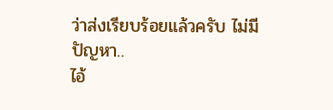ว่าส่งเรียบร้อยแล้วครับ ไม่มีปัญหา..
ไอ้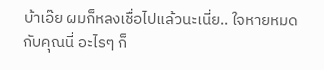บ้าเอ๊ย ผมก็หลงเชื่อไปแล้วนะเนี่ย.. ใจหายหมด กับคุณนี่ อะไรๆ ก็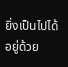ยิ่งเป็นไปได้อยู่ด้วย